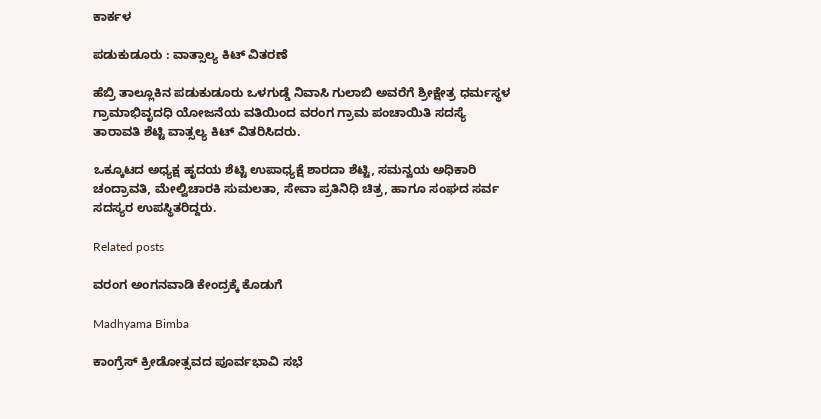ಕಾರ್ಕಳ

ಪಡುಕುಡೂರು : ವಾತ್ಸಾಲ್ಯ ಕಿಟ್ ವಿತರಣೆ

ಹೆಬ್ರಿ ತಾಲ್ಲೂಕಿನ ಪಡುಕುಡೂರು ಒಳಗುಡ್ಡೆ ನಿವಾಸಿ ಗುಲಾಬಿ ಅವರೆಗೆ ಶ್ರೀಕ್ಷೇತ್ರ ಧರ್ಮಸ್ಥಳ ಗ್ರಾಮಾಭಿವೃದಧಿ ಯೋಜನೆಯ ವತಿಯಿಂದ ವರಂಗ ಗ್ರಾಮ ಪಂಚಾಯಿತಿ ಸದಸ್ಯೆ ತಾರಾವತಿ ಶೆಟ್ಟಿ ವಾತ್ಸಲ್ಯ ಕಿಟ್ ವಿತರಿಸಿದರು.

ಒಕ್ಕೂಟದ ಅಧ್ಯಕ್ಷ ಹೃದಯ ಶೆಟ್ಟಿ ಉಪಾಧ್ಯಕ್ಷೆ ಶಾರದಾ ಶೆಟ್ಟಿ, ಸಮನ್ವಯ ಅಧಿಕಾರಿ ಚಂದ್ರಾವತಿ, ಮೇಲ್ವಿಚಾರಕಿ ಸುಮಲತಾ, ಸೇವಾ ಪ್ರತಿನಿಧಿ ಚಿತ್ರ, ಹಾಗೂ ಸಂಘದ ಸರ್ವ ಸದಸ್ಯರ ಉಪಸ್ಥಿತರಿದ್ದರು.

Related posts

ವರಂಗ ಅಂಗನವಾಡಿ ಕೇಂದ್ರಕ್ಕೆ ಕೊಡುಗೆ

Madhyama Bimba

ಕಾಂಗ್ರೆಸ್ ಕ್ರೀಡೋತ್ಸವದ ಪೂರ್ವಭಾವಿ ಸಭೆ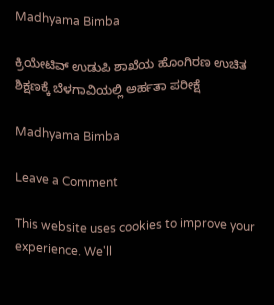Madhyama Bimba

ಕ್ರಿಯೇಟಿವ್ ಉಡುಪಿ ಶಾಖೆಯ ಹೊಂಗಿರಣ ಉಚಿತ ಶಿಕ್ಷಣಕ್ಕೆ ಬೆಳಗಾವಿಯಲ್ಲಿ ಅರ್ಹತಾ ಪರೀಕ್ಷೆ

Madhyama Bimba

Leave a Comment

This website uses cookies to improve your experience. We'll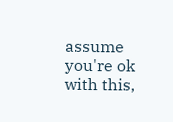assume you're ok with this,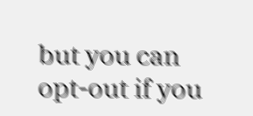but you can opt-out if you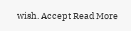wish. Accept Read More